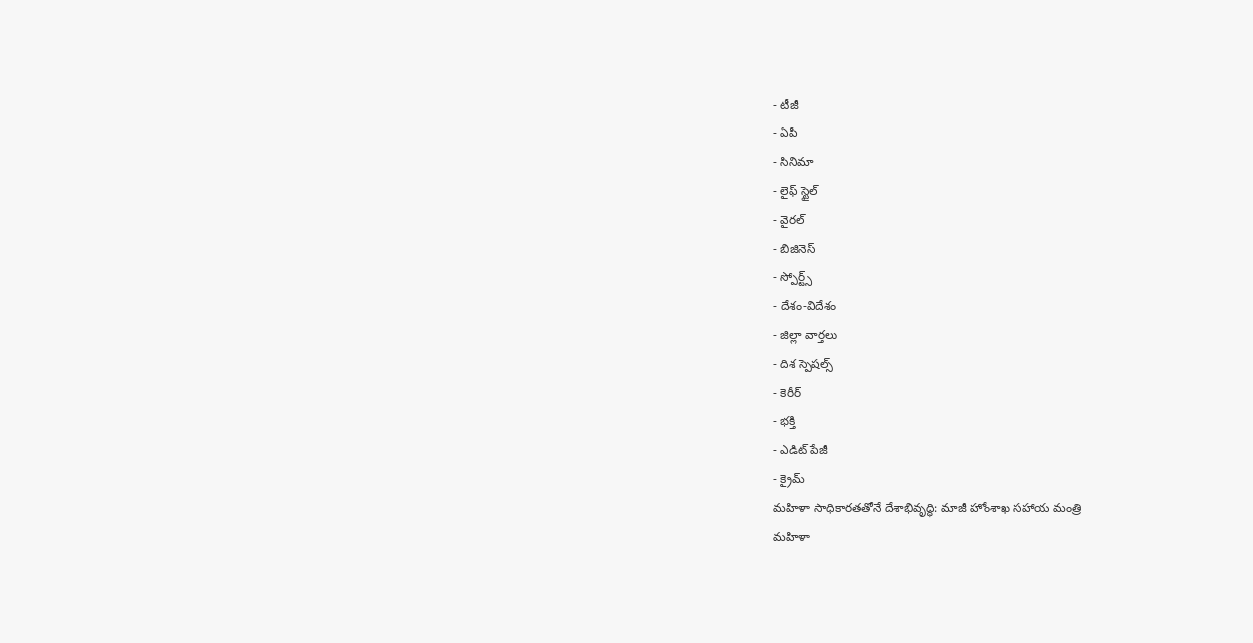- టీజీ
- ఏపీ
- సినిమా
- లైఫ్ స్టైల్
- వైరల్
- బిజినెస్
- స్పోర్ట్స్
- దేశం-విదేశం
- జిల్లా వార్తలు
- దిశ స్పెషల్స్
- కెరీర్
- భక్తి
- ఎడిట్ పేజీ
- క్రైమ్
మహిళా సాధికారతతోనే దేశాభివృద్ధి: మాజీ హోంశాఖ సహాయ మంత్రి
మహిళా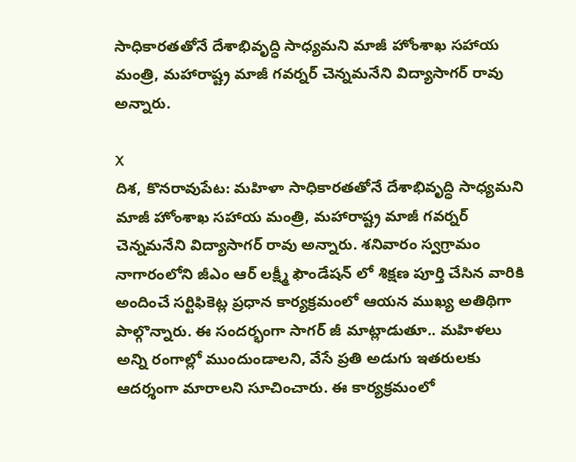సాధికారతతోనే దేశాభివృద్ధి సాధ్యమని మాజీ హోంశాఖ సహాయ మంత్రి, మహారాష్ట్ర మాజీ గవర్నర్ చెన్నమనేని విద్యాసాగర్ రావు అన్నారు.

X
దిశ, కొనరావుపేట: మహిళా సాధికారతతోనే దేశాభివృద్ధి సాధ్యమని మాజీ హోంశాఖ సహాయ మంత్రి, మహారాష్ట్ర మాజీ గవర్నర్ చెన్నమనేని విద్యాసాగర్ రావు అన్నారు. శనివారం స్వగ్రామం నాగారంలోని జీఎం ఆర్ లక్ష్మీ ఫౌండేషన్ లో శిక్షణ పూర్తి చేసిన వారికి అందించే సర్టిఫికెట్ల ప్రధాన కార్యక్రమంలో ఆయన ముఖ్య అతిథిగా పాల్గొన్నారు. ఈ సందర్భంగా సాగర్ జీ మాట్లాడుతూ.. మహిళలు అన్ని రంగాల్లో ముందుండాలని, వేసే ప్రతి అడుగు ఇతరులకు ఆదర్శంగా మారాలని సూచించారు. ఈ కార్యక్రమంలో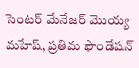సెంటర్ మేనేజర్ మొయ్య మహేష్, ప్రతిమ ఫౌండేషన్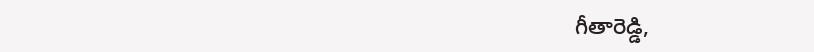గీతారెడ్డి,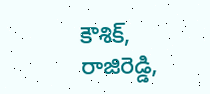కౌశిక్, రాజిరెడ్డి,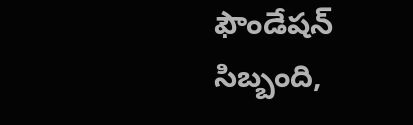ఫౌండేషన్ సిబ్బంది,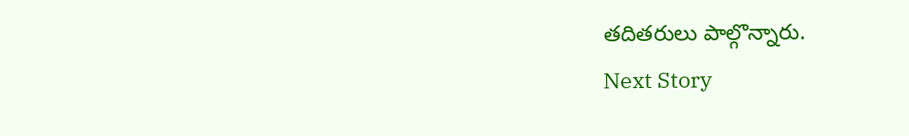తదితరులు పాల్గొన్నారు.
Next Story